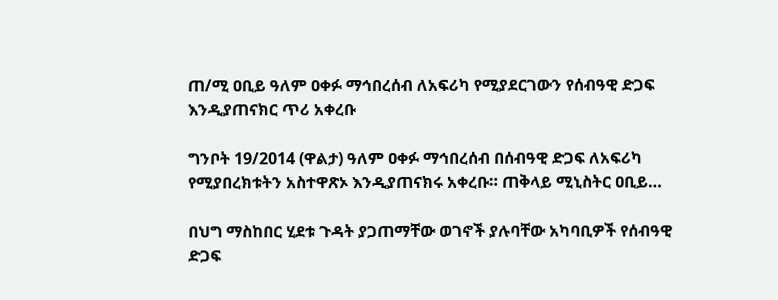ጠ/ሚ ዐቢይ ዓለም ዐቀፉ ማኅበረሰብ ለአፍሪካ የሚያደርገውን የሰብዓዊ ድጋፍ እንዲያጠናክር ጥሪ አቀረቡ

ግንቦት 19/2014 (ዋልታ) ዓለም ዐቀፉ ማኅበረሰብ በሰብዓዊ ድጋፍ ለአፍሪካ የሚያበረክቱትን አስተዋጽኦ እንዲያጠናክሩ አቀረቡ። ጠቅላይ ሚኒስትር ዐቢይ…

በህግ ማስከበር ሂደቱ ጉዳት ያጋጠማቸው ወገኖች ያሉባቸው አካባቢዎች የሰብዓዊ ድጋፍ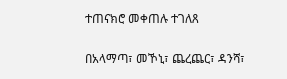ተጠናክሮ መቀጠሉ ተገለጸ

በአላማጣ፣ መኾኒ፣ ጨረጨር፣ ዳንሻ፣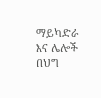ማይካድራ እና ሌሎች በህግ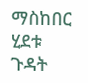ማስከበር ሂደቱ ጉዳት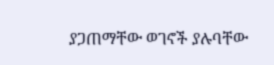ያጋጠማቸው ወገኖች ያሉባቸው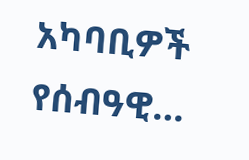አካባቢዎች የሰብዓዊ…